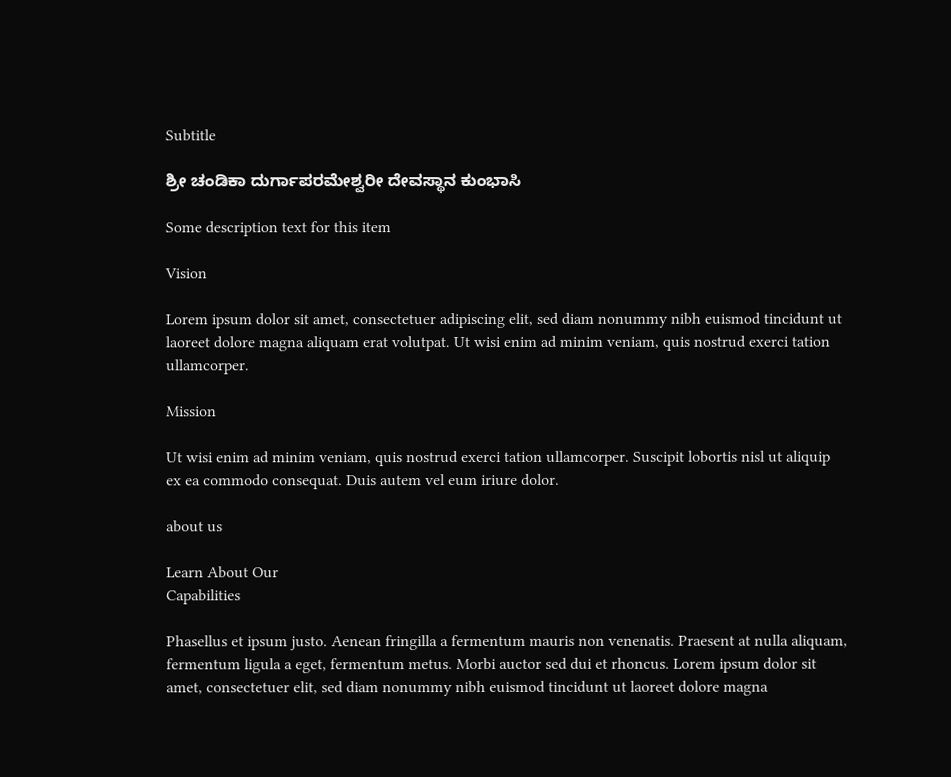Subtitle

ಶ್ರೀ ಚಂಡಿಕಾ ದುರ್ಗಾಪರಮೇಶ್ವರೀ ದೇವಸ್ಥಾನ ಕುಂಭಾಸಿ

Some description text for this item

Vision

Lorem ipsum dolor sit amet, consectetuer adipiscing elit, sed diam nonummy nibh euismod tincidunt ut laoreet dolore magna aliquam erat volutpat. Ut wisi enim ad minim veniam, quis nostrud exerci tation ullamcorper.

Mission

Ut wisi enim ad minim veniam, quis nostrud exerci tation ullamcorper. Suscipit lobortis nisl ut aliquip ex ea commodo consequat. Duis autem vel eum iriure dolor.

about us

Learn About Our
Capabilities

Phasellus et ipsum justo. Aenean fringilla a fermentum mauris non venenatis. Praesent at nulla aliquam, fermentum ligula a eget, fermentum metus. Morbi auctor sed dui et rhoncus. Lorem ipsum dolor sit amet, consectetuer elit, sed diam nonummy nibh euismod tincidunt ut laoreet dolore magna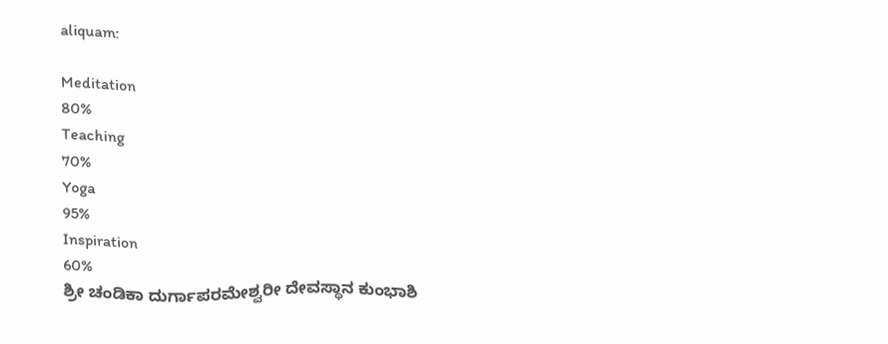aliquam:

Meditation
80%
Teaching
70%
Yoga
95%
Inspiration
60%
ಶ್ರೀ ಚಂಡಿಕಾ ದುರ್ಗಾಪರಮೇಶ್ವರೀ ದೇವಸ್ಥಾನ ಕುಂಭಾಶಿ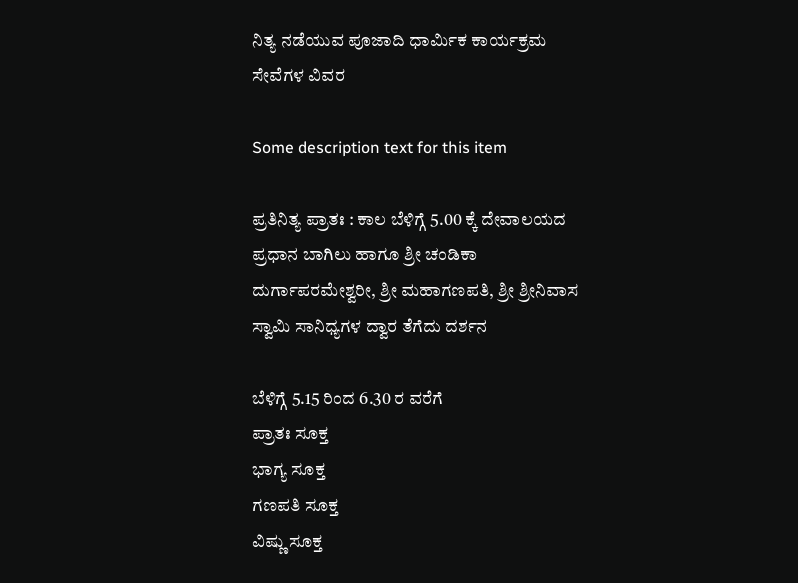ನಿತ್ಯ ನಡೆಯುವ ಪೂಜಾದಿ ಧಾರ್ಮಿಕ ಕಾರ್ಯಕ್ರಮ ಸೇವೆಗಳ ವಿವರ

Some description text for this item

ಪ್ರತಿನಿತ್ಯ ಪ್ರಾತಃ : ಕಾಲ ಬೆಳಿಗ್ಗೆ 5.00 ಕ್ಕೆ ದೇವಾಲಯದ ಪ್ರಧಾನ ಬಾಗಿಲು ಹಾಗೂ ಶ್ರೀ ಚಂಡಿಕಾ ದುರ್ಗಾಪರಮೇಶ್ವರೀ, ಶ್ರೀ ಮಹಾಗಣಪತಿ, ಶ್ರೀ ಶ್ರೀನಿವಾಸ ಸ್ವಾಮಿ ಸಾನಿಧ್ಯಗಳ ದ್ವಾರ ತೆಗೆದು ದರ್ಶನ

ಬೆಳಿಗ್ಗೆ 5.15 ರಿಂದ 6.30 ರ ವರೆಗೆ
ಪ್ರಾತಃ ಸೂಕ್ತ
ಭಾಗ್ಯ ಸೂಕ್ತ
ಗಣಪತಿ ಸೂಕ್ತ
ವಿಷ್ಣು ಸೂಕ್ತ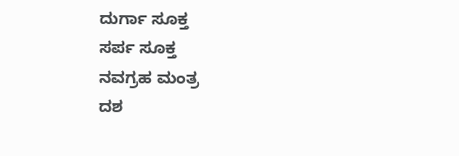ದುರ್ಗಾ ಸೂಕ್ತ
ಸರ್ಪ ಸೂಕ್ತ
ನವಗ್ರಹ ಮಂತ್ರ
ದಶ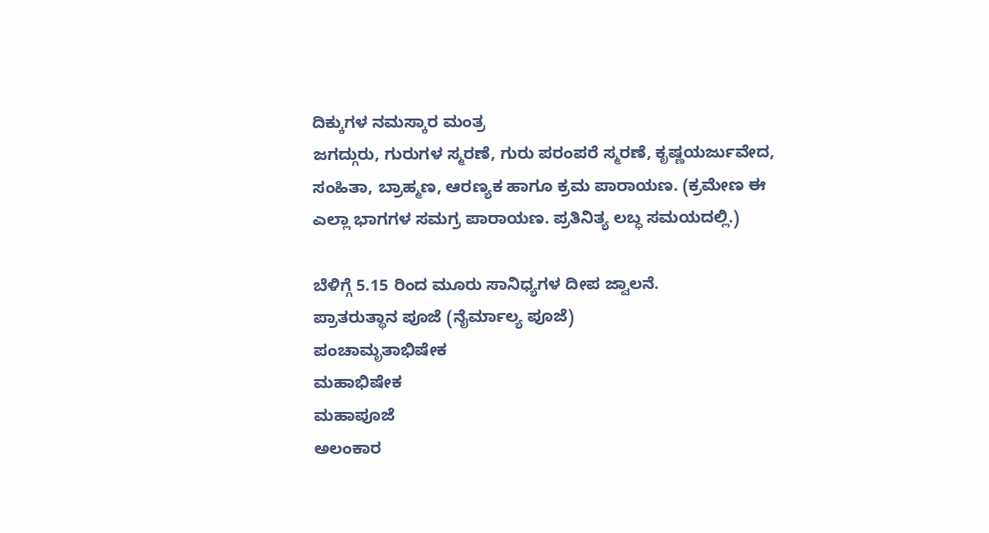ದಿಕ್ಕುಗಳ ನಮಸ್ಕಾರ ಮಂತ್ರ
ಜಗದ್ಗುರು, ಗುರುಗಳ ಸ್ಮರಣೆ, ಗುರು ಪರಂಪರೆ ಸ್ಮರಣೆ, ಕೃಷ್ಣಯರ್ಜುವೇದ, ಸಂಹಿತಾ, ಬ್ರಾಹ್ಮಣ, ಆರಣ್ಯಕ ಹಾಗೂ ಕ್ರಮ ಪಾರಾಯಣ. (ಕ್ರಮೇಣ ಈ ಎಲ್ಲಾ ಭಾಗಗಳ ಸಮಗ್ರ ಪಾರಾಯಣ. ಪ್ರತಿನಿತ್ಯ ಲಬ್ಧ ಸಮಯದಲ್ಲಿ.)

ಬೆಳಿಗ್ಗೆ 5.15 ರಿಂದ ಮೂರು ಸಾನಿಧ್ಯಗಳ ದೀಪ ಜ್ವಾಲನೆ.
ಪ್ರಾತರುತ್ಥಾನ ಪೂಜೆ (ನೈರ್ಮಾಲ್ಯ ಪೂಜೆ)
ಪಂಚಾಮೃತಾಭಿಷೇಕ
ಮಹಾಭಿಷೇಕ
ಮಹಾಪೂಜೆ
ಅಲಂಕಾರ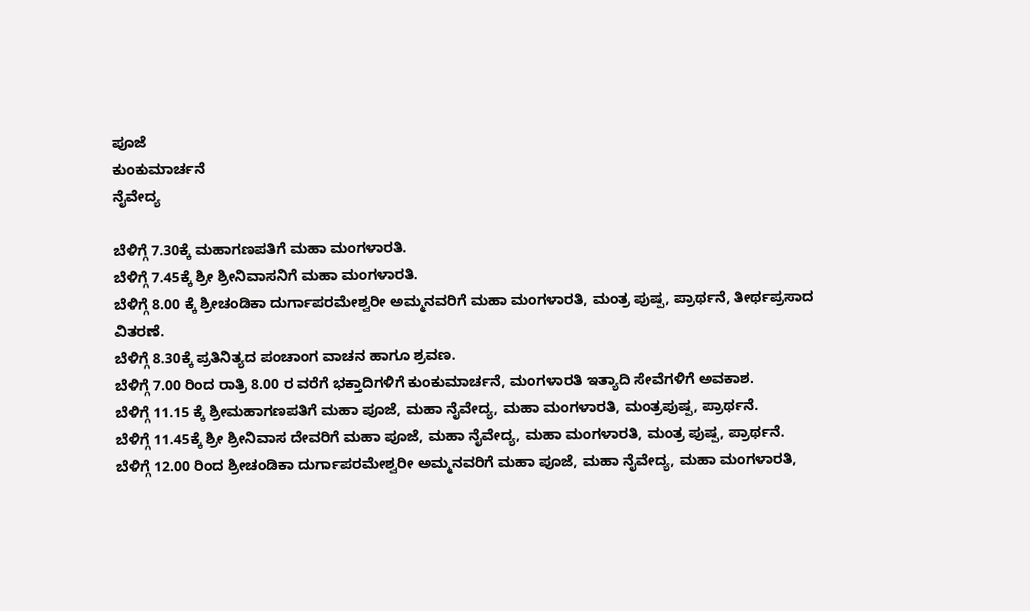ಪೂಜೆ
ಕುಂಕುಮಾರ್ಚನೆ
ನೈವೇದ್ಯ

ಬೆಳಿಗ್ಗೆ 7.30ಕ್ಕೆ ಮಹಾಗಣಪತಿಗೆ ಮಹಾ ಮಂಗಳಾರತಿ.
ಬೆಳಿಗ್ಗೆ 7.45ಕ್ಕೆ ಶ್ರೀ ಶ್ರೀನಿವಾಸನಿಗೆ ಮಹಾ ಮಂಗಳಾರತಿ.
ಬೆಳಿಗ್ಗೆ 8.00 ಕ್ಕೆ ಶ್ರೀಚಂಡಿಕಾ ದುರ್ಗಾಪರಮೇಶ್ವರೀ ಅಮ್ಮನವರಿಗೆ ಮಹಾ ಮಂಗಳಾರತಿ, ಮಂತ್ರ ಪುಷ್ಪ, ಪ್ರಾರ್ಥನೆ, ತೀರ್ಥಪ್ರಸಾದ ವಿತರಣೆ.
ಬೆಳಿಗ್ಗೆ 8.30ಕ್ಕೆ ಪ್ರತಿನಿತ್ಯದ ಪಂಚಾಂಗ ವಾಚನ ಹಾಗೂ ಶ್ರವಣ.
ಬೆಳಿಗ್ಗೆ 7.00 ರಿಂದ ರಾತ್ರಿ 8.00 ರ ವರೆಗೆ ಭಕ್ತಾದಿಗಳಿಗೆ ಕುಂಕುಮಾರ್ಚನೆ, ಮಂಗಳಾರತಿ ಇತ್ಯಾದಿ ಸೇವೆಗಳಿಗೆ ಅವಕಾಶ.
ಬೆಳಿಗ್ಗೆ 11.15 ಕ್ಕೆ ಶ್ರೀಮಹಾಗಣಪತಿಗೆ ಮಹಾ ಪೂಜೆ, ಮಹಾ ನೈವೇದ್ಯ, ಮಹಾ ಮಂಗಳಾರತಿ, ಮಂತ್ರಪುಷ್ಪ, ಪ್ರಾರ್ಥನೆ.
ಬೆಳಿಗ್ಗೆ 11.45ಕ್ಕೆ ಶ್ರೀ ಶ್ರೀನಿವಾಸ ದೇವರಿಗೆ ಮಹಾ ಪೂಜೆ, ಮಹಾ ನೈವೇದ್ಯ, ಮಹಾ ಮಂಗಳಾರತಿ, ಮಂತ್ರ ಪುಷ್ಪ, ಪ್ರಾರ್ಥನೆ.
ಬೆಳಿಗ್ಗೆ 12.00 ರಿಂದ ಶ್ರೀಚಂಡಿಕಾ ದುರ್ಗಾಪರಮೇಶ್ವರೀ ಅಮ್ಮನವರಿಗೆ ಮಹಾ ಪೂಜೆ, ಮಹಾ ನೈವೇದ್ಯ, ಮಹಾ ಮಂಗಳಾರತಿ,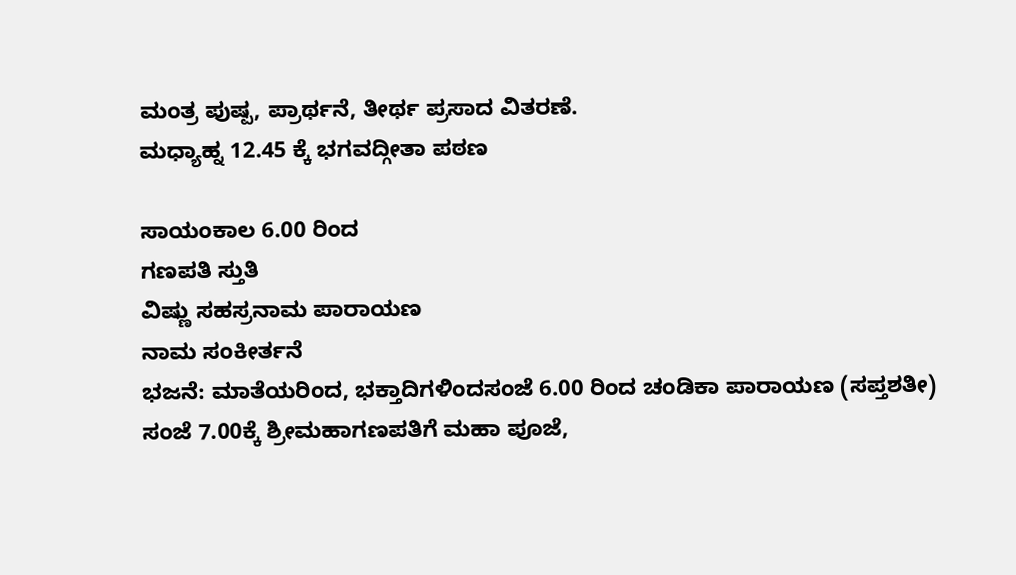ಮಂತ್ರ ಪುಷ್ಪ, ಪ್ರಾರ್ಥನೆ, ತೀರ್ಥ ಪ್ರಸಾದ ವಿತರಣೆ.
ಮಧ್ಯಾಹ್ನ 12.45 ಕ್ಕೆ ಭಗವದ್ಗೀತಾ ಪಠಣ

ಸಾಯಂಕಾಲ 6.00 ರಿಂದ
ಗಣಪತಿ ಸ್ತುತಿ
ವಿಷ್ಣು ಸಹಸ್ರನಾಮ ಪಾರಾಯಣ
ನಾಮ ಸಂಕೀರ್ತನೆ
ಭಜನೆ: ಮಾತೆಯರಿಂದ, ಭಕ್ತಾದಿಗಳಿಂದಸಂಜೆ 6.00 ರಿಂದ ಚಂಡಿಕಾ ಪಾರಾಯಣ (ಸಪ್ತಶತೀ)
ಸಂಜೆ 7.00ಕ್ಕೆ ಶ್ರೀಮಹಾಗಣಪತಿಗೆ ಮಹಾ ಪೂಜೆ,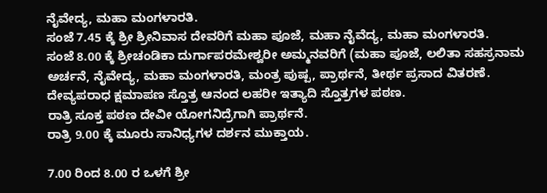ನೈವೇದ್ಯ, ಮಹಾ ಮಂಗಳಾರತಿ.
ಸಂಜೆ 7.45 ಕ್ಕೆ ಶ್ರೀ ಶ್ರೀನಿವಾಸ ದೇವರಿಗೆ ಮಹಾ ಪೂಜೆ, ಮಹಾ ನೈವೆದ್ಯ, ಮಹಾ ಮಂಗಳಾರತಿ.
ಸಂಜೆ 8.00 ಕ್ಕೆ ಶ್ರೀಚಂಡಿಕಾ ದುರ್ಗಾಪರಮೇಶ್ವರೀ ಅಮ್ಮನವರಿಗೆ (ಮಹಾ ಪೂಜೆ, ಲಲಿತಾ ಸಹಸ್ರನಾಮ ಅರ್ಚನೆ, ನೈವೇದ್ಯ, ಮಹಾ ಮಂಗಳಾರತಿ, ಮಂತ್ರ ಪುಷ್ಪ, ಪ್ರಾರ್ಥನೆ, ತೀರ್ಥ ಪ್ರಸಾದ ವಿತರಣೆ. ದೇವ್ಯಪರಾಧ ಕ್ಷಮಾಪಣ ಸ್ತೊತ್ರ ಆನಂದ ಲಹರೀ ಇತ್ಯಾದಿ ಸ್ತೊತ್ರಗಳ ಪಠಣ.
ರಾತ್ರಿ ಸೂಕ್ತ ಪಠಣ ದೇವೀ ಯೋಗನಿದ್ರೆಗಾಗಿ ಪ್ರಾರ್ಥನೆ.
ರಾತ್ರಿ 9.00 ಕ್ಕೆ ಮೂರು ಸಾನಿಧ್ಯಗಳ ದರ್ಶನ ಮುಕ್ತಾಯ.

7.00 ರಿಂದ 8.00 ರ ಒಳಗೆ ಶ್ರೀ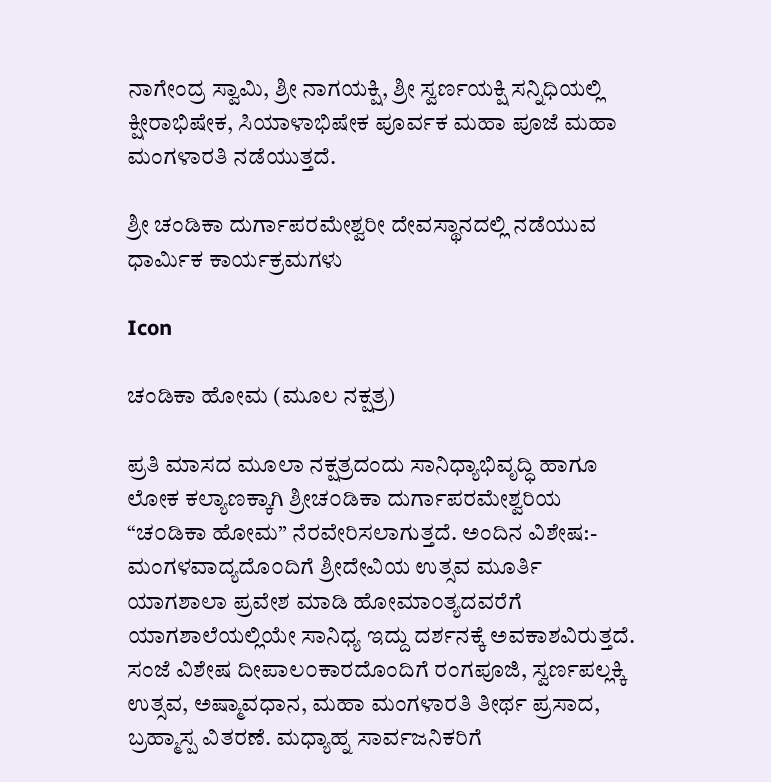ನಾಗೇಂದ್ರ ಸ್ವಾಮಿ, ಶ್ರೀ ನಾಗಯಕ್ಷಿ, ಶ್ರೀ ಸ್ವರ್ಣಯಕ್ಷಿ ಸನ್ನಿಧಿಯಲ್ಲಿ ಕ್ಷೀರಾಭಿಷೇಕ, ಸಿಯಾಳಾಭಿಷೇಕ ಪೂರ್ವಕ ಮಹಾ ಪೂಜೆ ಮಹಾ ಮಂಗಳಾರತಿ ನಡೆಯುತ್ತದೆ.

ಶ್ರೀ ಚಂಡಿಕಾ ದುರ್ಗಾಪರಮೇಶ್ವರೀ ದೇವಸ್ಥಾನದಲ್ಲಿ ನಡೆಯುವ ಧಾರ್ಮಿಕ ಕಾರ್ಯಕ್ರಮಗಳು

Icon

ಚಂಡಿಕಾ ಹೋಮ (ಮೂಲ ನಕ್ಷತ್ರ)

ಪ್ರತಿ ಮಾಸದ ಮೂಲಾ ನಕ್ಷತ್ರದಂದು ಸಾನಿಧ್ಯಾಭಿವೃದ್ಧಿ ಹಾಗೂ ಲೋಕ ಕಲ್ಯಾಣಕ್ಕಾಗಿ ಶ್ರೀಚ೦ಡಿಕಾ ದುರ್ಗಾಪರಮೇಶ್ವರಿಯ “ಚ೦ಡಿಕಾ ಹೋಮ” ನೆರವೇರಿಸಲಾಗುತ್ತದೆ. ಅಂದಿನ ವಿಶೇಷ:- ಮಂಗಳವಾದ್ಯದೊ೦ದಿಗೆ ಶ್ರೀದೇವಿಯ ಉತ್ಸವ ಮೂರ್ತಿ ಯಾಗಶಾಲಾ ಪ್ರವೇಶ ಮಾಡಿ ಹೋಮಾ೦ತ್ಯದವರೆಗೆ ಯಾಗಶಾಲೆಯಲ್ಲಿಯೇ ಸಾನಿಧ್ಯ ಇದ್ದು ದರ್ಶನಕ್ಕೆ ಅವಕಾಶವಿರುತ್ತದೆ. ಸಂಜೆ ವಿಶೇಷ ದೀಪಾಲ೦ಕಾರದೊಂದಿಗೆ ರಂಗಪೂಜಿ, ಸ್ವರ್ಣಪಲ್ಲಕ್ಕಿ ಉತ್ಸವ, ಅಷ್ಮಾವಧಾನ, ಮಹಾ ಮಂಗಳಾರತಿ ತೀರ್ಥ ಪ್ರಸಾದ, ಬ್ರಹ್ಮಾಸ್ಪ ವಿತರಣೆ. ಮಧ್ಯಾಹ್ನ ಸಾರ್ವಜನಿಕರಿಗೆ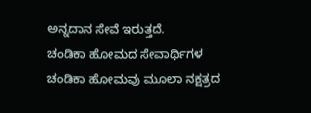ಅನ್ನದಾನ ಸೇವೆ ಇರುತ್ತದೆ.
ಚಂಡಿಕಾ ಹೋಮದ ಸೇವಾರ್ಥಿಗಳ ಚಂಡಿಕಾ ಹೋಮವು ಮೂಲಾ ನಕ್ಷತ್ರದ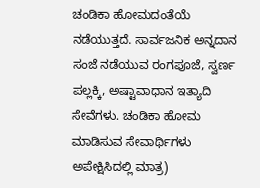ಚಂಡಿಕಾ ಹೋಮದಂತೆಯೆ ನಡೆಯುತ್ತದೆ. ಸಾರ್ವಜನಿಕ ಅನ್ನದಾನ ಸಂಜೆ ನಡೆಯುವ ರಂಗಪೂಜೆ, ಸ್ವರ್ಣ ಪಲ್ಲಕ್ಕಿ, ಅಷ್ಟಾವಾಧಾನ ಇತ್ಯಾದಿ ಸೇವೆಗಳು. ಚಂಡಿಕಾ ಹೋಮ ಮಾಡಿಸುವ ಸೇವಾರ್ಥಿಗಳು ಅಪೇಕ್ಷಿಸಿದಲ್ಲಿ ಮಾತ್ರ)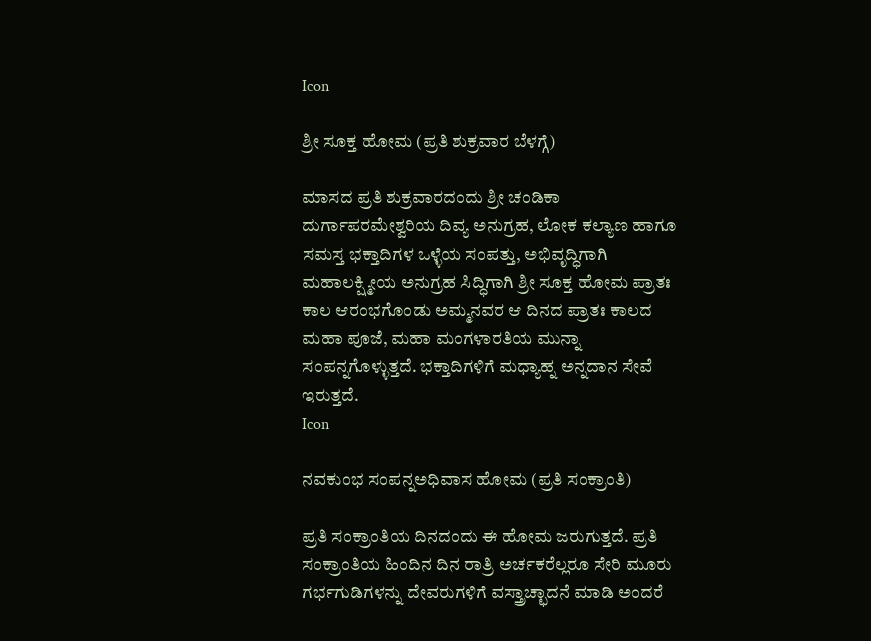Icon

ಶ್ರೀ ಸೂಕ್ತ ಹೋಮ (ಪ್ರತಿ ಶುಕ್ರವಾರ ಬೆಳಗ್ಗೆ)

ಮಾಸದ ಪ್ರತಿ ಶುಕ್ರವಾರದಂದು ಶ್ರೀ ಚಂಡಿಕಾ ದುರ್ಗಾಪರಮೇಶ್ವರಿಯ ದಿವ್ಯ ಅನುಗ್ರಹ, ಲೋಕ ಕಲ್ಯಾಣ ಹಾಗೂ ಸಮಸ್ತ ಭಕ್ತಾದಿಗಳ ಒಳ್ಳೆಯ ಸಂಪತ್ತು, ಅಭಿವೃದ್ಧಿಗಾಗಿ ಮಹಾಲಕ್ಷ್ಮೀಯ ಅನುಗ್ರಹ ಸಿದ್ಧಿಗಾಗಿ ಶ್ರೀ ಸೂಕ್ತ ಹೋಮ ಪ್ರಾತಃ ಕಾಲ ಆರಂಭಗೊಂಡು ಅಮ್ಮನವರ ಆ ದಿನದ ಪ್ರಾತಃ ಕಾಲದ ಮಹಾ ಪೂಜೆ, ಮಹಾ ಮಂಗಳಾರತಿಯ ಮುನ್ನಾ ಸಂಪನ್ನಗೊಳ್ಳುತ್ತದೆ. ಭಕ್ತಾದಿಗಳಿಗೆ ಮಧ್ಯಾಹ್ನ ಅನ್ನದಾನ ಸೇವೆ ಇರುತ್ತದೆ.
Icon

ನವಕುಂಭ ಸಂಪನ್ನಅಧಿವಾಸ ಹೋಮ (ಪ್ರತಿ ಸಂಕ್ರಾಂತಿ)

ಪ್ರತಿ ಸಂಕ್ರಾಂತಿಯ ದಿನದಂದು ಈ ಹೋಮ ಜರುಗುತ್ತದೆ. ಪ್ರತಿ ಸಂಕ್ರಾಂತಿಯ ಹಿಂದಿನ ದಿನ ರಾತ್ರಿ ಅರ್ಚಕರೆಲ್ಲರೂ ಸೇರಿ ಮೂರು ಗರ್ಭಗುಡಿಗಳನ್ನು ದೇವರುಗಳಿಗೆ ವಸ್ತ್ರಾಚ್ಛಾದನೆ ಮಾಡಿ ಅಂದರೆ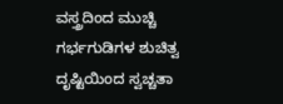ವಸ್ತ್ರದಿಂದ ಮುಚ್ಚಿ ಗರ್ಭಗುಡಿಗಳ ಶುಚಿತ್ವ ದೃಷ್ಟಿಯಿಂದ ಸ್ವಚ್ಚತಾ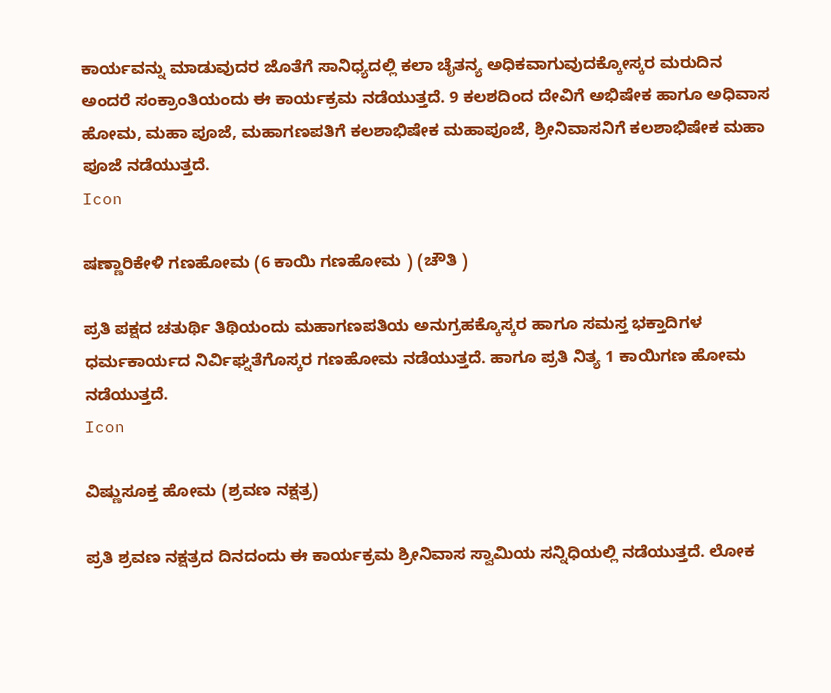ಕಾರ್ಯವನ್ನು ಮಾಡುವುದರ ಜೊತೆಗೆ ಸಾನಿಧ್ಯದಲ್ಲಿ ಕಲಾ ಚೈತನ್ಯ ಅಧಿಕವಾಗುವುದಕ್ಕೋಸ್ಕರ ಮರುದಿನ ಅಂದರೆ ಸಂಕ್ರಾಂತಿಯಂದು ಈ ಕಾರ್ಯಕ್ರಮ ನಡೆಯುತ್ತದೆ. 9 ಕಲಶದಿಂದ ದೇವಿಗೆ ಅಭಿಷೇಕ ಹಾಗೂ ಅಧಿವಾಸ ಹೋಮ, ಮಹಾ ಪೂಜೆ, ಮಹಾಗಣಪತಿಗೆ ಕಲಶಾಭಿಷೇಕ ಮಹಾಪೂಜೆ, ಶ್ರೀನಿವಾಸನಿಗೆ ಕಲಶಾಭಿಷೇಕ ಮಹಾ ಪೂಜೆ ನಡೆಯುತ್ತದೆ.
Icon

ಷಣ್ಣಾರಿಕೇಳಿ ಗಣಹೋಮ (6 ಕಾಯಿ ಗಣಹೋಮ ) (ಚೌತಿ )

ಪ್ರತಿ ಪಕ್ಷದ ಚತುರ್ಥಿ ತಿಥಿಯಂದು ಮಹಾಗಣಪತಿಯ ಅನುಗ್ರಹಕ್ಕೊಸ್ಕರ ಹಾಗೂ ಸಮಸ್ತ ಭಕ್ತಾದಿಗಳ ಧರ್ಮಕಾರ್ಯದ ನಿರ್ವಿಘ್ನತೆಗೊಸ್ಕರ ಗಣಹೋಮ ನಡೆಯುತ್ತದೆ. ಹಾಗೂ ಪ್ರತಿ ನಿತ್ಯ 1 ಕಾಯಿಗಣ ಹೋಮ ನಡೆಯುತ್ತದೆ.
Icon

ವಿಷ್ಣುಸೂಕ್ತ ಹೋಮ (ಶ್ರವಣ ನಕ್ಷತ್ರ)

ಪ್ರತಿ ಶ್ರವಣ ನಕ್ಷತ್ರದ ದಿನದಂದು ಈ ಕಾರ್ಯಕ್ರಮ ಶ್ರೀನಿವಾಸ ಸ್ವಾಮಿಯ ಸನ್ನಿಧಿಯಲ್ಲಿ ನಡೆಯುತ್ತದೆ. ಲೋಕ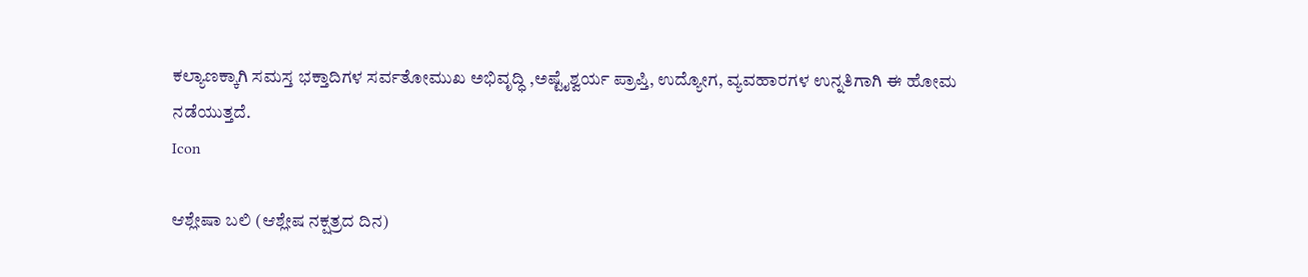ಕಲ್ಯಾಣಕ್ಕಾಗಿ ಸಮಸ್ತ ಭಕ್ತಾದಿಗಳ ಸರ್ವತೋಮುಖ ಅಭಿವೃದ್ಧಿ ,ಅಷ್ಟೈಶ್ವರ್ಯ ಪ್ರಾಪ್ತಿ, ಉದ್ಯೋಗ, ವ್ಯವಹಾರಗಳ ಉನ್ನತಿಗಾಗಿ ಈ ಹೋಮ ನಡೆಯುತ್ತದೆ.
Icon

ಆಶ್ಲೇಷಾ ಬಲಿ (ಆಶ್ಲೇಷ ನಕ್ಷತ್ರದ ದಿನ)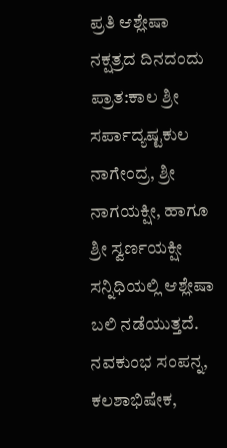ಪ್ರತಿ ಆಶ್ಲೇಷಾ ನಕ್ಷತ್ರದ ದಿನದಂದು ಪ್ರಾತ:ಕಾಲ ಶ್ರೀ ಸರ್ಪಾದ್ಯಷ್ಟಕುಲ ನಾಗೇಂದ್ರ, ಶ್ರೀ ನಾಗಯಕ್ಷೀ, ಹಾಗೂ ಶ್ರೀ ಸ್ವರ್ಣಯಕ್ಷೀ ಸನ್ನಿಧಿಯಲ್ಲಿ ಆಶ್ಲೇಷಾ ಬಲಿ ನಡೆಯುತ್ತದೆ. ನವಕುಂಭ ಸಂಪನ್ನ, ಕಲಶಾಭಿಷೇಕ,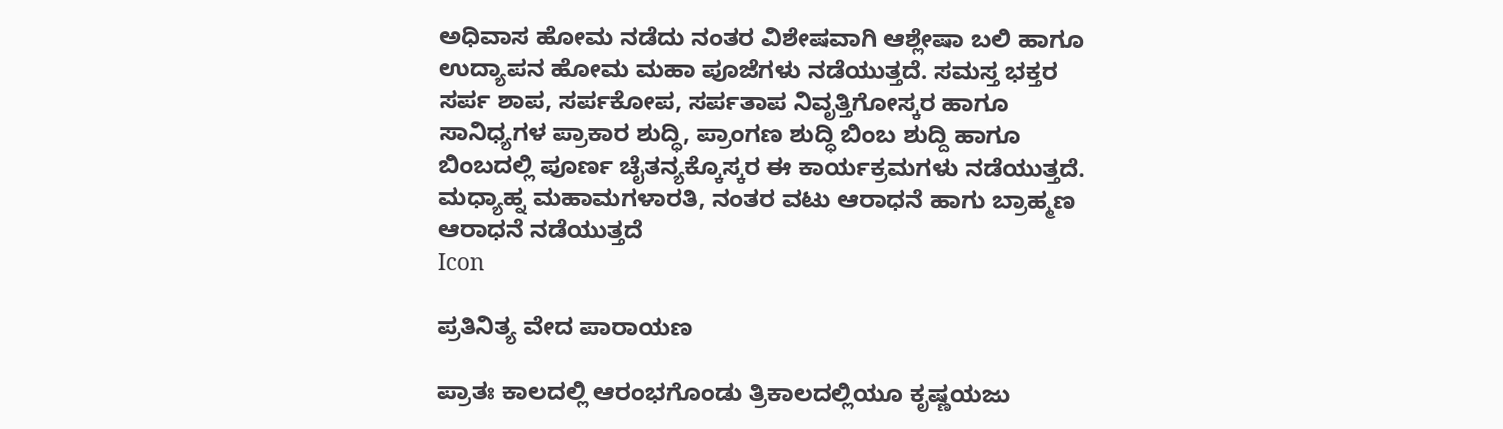ಅಧಿವಾಸ ಹೋಮ ನಡೆದು ನಂತರ ವಿಶೇಷವಾಗಿ ಆಶ್ಲೇಷಾ ಬಲಿ ಹಾಗೂ ಉದ್ಯಾಪನ ಹೋಮ ಮಹಾ ಪೂಜೆಗಳು ನಡೆಯುತ್ತದೆ. ಸಮಸ್ತ ಭಕ್ತರ ಸರ್ಪ ಶಾಪ, ಸರ್ಪಕೋಪ, ಸರ್ಪತಾಪ ನಿವೃತ್ತಿಗೋಸ್ಕರ ಹಾಗೂ ಸಾನಿಧ್ಯಗಳ ಪ್ರಾಕಾರ ಶುದ್ಧಿ, ಪ್ರಾಂಗಣ ಶುದ್ಧಿ ಬಿಂಬ ಶುದ್ದಿ ಹಾಗೂ ಬಿಂಬದಲ್ಲಿ ಪೂರ್ಣ ಚೈತನ್ಯಕ್ಕೊಸ್ಕರ ಈ ಕಾರ್ಯಕ್ರಮಗಳು ನಡೆಯುತ್ತದೆ. ಮಧ್ಯಾಹ್ನ ಮಹಾಮಗಳಾರತಿ, ನಂತರ ವಟು ಆರಾಧನೆ ಹಾಗು ಬ್ರಾಹ್ಮಣ ಆರಾಧನೆ ನಡೆಯುತ್ತದೆ
Icon

ಪ್ರತಿನಿತ್ಯ ವೇದ ಪಾರಾಯಣ

ಪ್ರಾತಃ ಕಾಲದಲ್ಲಿ ಆರಂಭಗೊಂಡು ತ್ರಿಕಾಲದಲ್ಲಿಯೂ ಕೃಷ್ಣಯಜು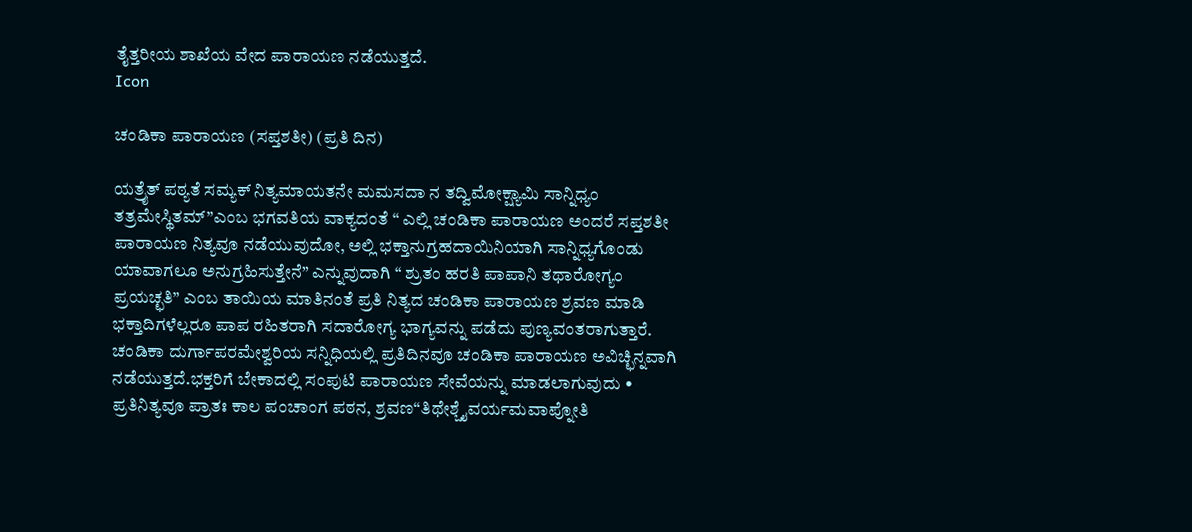ತೈತ್ತರೀಯ ಶಾಖೆಯ ವೇದ ಪಾರಾಯಣ ನಡೆಯುತ್ತದೆ.
Icon

ಚಂಡಿಕಾ ಪಾರಾಯಣ (ಸಪ್ತಶತೀ) (ಪ್ರತಿ ದಿನ)

ಯತ್ರೈತ್ ಪಠ್ಯತೆ ಸಮ್ಯಕ್ ನಿತ್ಯಮಾಯತನೇ ಮಮಸದಾ ನ ತದ್ವಿಮೋಕ್ಷ್ಯಾಮಿ ಸಾನ್ನಿಧ್ಯಂ ತತ್ರಮೇಸ್ಥಿತಮ್”ಎಂಬ ಭಗವತಿಯ ವಾಕ್ಯದಂತೆ “ ಎಲ್ಲಿ ಚಂಡಿಕಾ ಪಾರಾಯಣ ಅಂದರೆ ಸಪ್ತಶತೀ ಪಾರಾಯಣ ನಿತ್ಯವೂ ನಡೆಯುವುದೋ, ಅಲ್ಲಿ ಭಕ್ತಾನುಗ್ರಹದಾಯಿನಿಯಾಗಿ ಸಾನ್ನಿಧ್ಯಗೊಂಡು ಯಾವಾಗಲೂ ಅನುಗ್ರಹಿಸುತ್ತೇನೆ” ಎನ್ನುವುದಾಗಿ “ ಶ್ರುತಂ ಹರತಿ ಪಾಪಾನಿ ತಥಾರೋಗ್ಯಂ ಪ್ರಯಚ್ಛತಿ” ಎಂಬ ತಾಯಿಯ ಮಾತಿನಂತೆ ಪ್ರತಿ ನಿತ್ಯದ ಚಂಡಿಕಾ ಪಾರಾಯಣ ಶ್ರವಣ ಮಾಡಿ ಭಕ್ತಾದಿಗಳೆಲ್ಲರೂ ಪಾಪ ರಹಿತರಾಗಿ ಸದಾರೋಗ್ಯ ಭಾಗ್ಯವನ್ನು ಪಡೆದು ಪುಣ್ಯವಂತರಾಗುತ್ತಾರೆ. ಚಂಡಿಕಾ ದುರ್ಗಾಪರಮೇಶ್ವರಿಯ ಸನ್ನಿಧಿಯಲ್ಲಿ ಪ್ರತಿದಿನವೂ ಚಂಡಿಕಾ ಪಾರಾಯಣ ಅವಿಚ್ಛಿನ್ನವಾಗಿ ನಡೆಯುತ್ತದೆ.ಭಕ್ತರಿಗೆ ಬೇಕಾದಲ್ಲಿ ಸಂಪುಟಿ ಪಾರಾಯಣ ಸೇವೆಯನ್ನು ಮಾಡಲಾಗುವುದು • ಪ್ರತಿನಿತ್ಯವೂ ಪ್ರಾತಃ ಕಾಲ ಪಂಚಾಂಗ ಪಠನ, ಶ್ರವಣ“ತಿಥೇಶ್ಚೈವರ್ಯಮವಾಪ್ನೋತಿ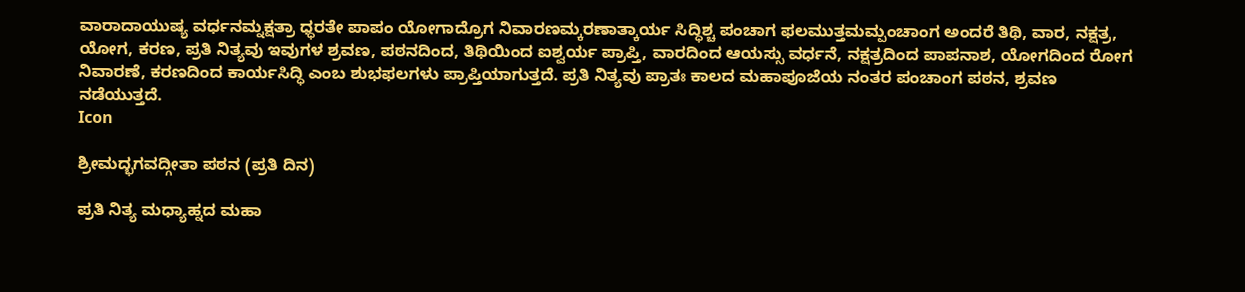ವಾರಾದಾಯುಷ್ಯ ವರ್ಧನಮ್ನಕ್ಷತ್ರಾ ಧ್ಧರತೇ ಪಾಪಂ ಯೋಗಾದ್ರೊಗ ನಿವಾರಣಮ್ಕರಣಾತ್ಕಾರ್ಯ ಸಿದ್ಧಿಶ್ಚ ಪಂಚಾಗ ಫಲಮುತ್ತಮಮ್ಪಂಚಾಂಗ ಅಂದರೆ ತಿಥಿ, ವಾರ, ನಕ್ಷತ್ರ, ಯೋಗ, ಕರಣ, ಪ್ರತಿ ನಿತ್ಯವು ಇವುಗಳ ಶ್ರವಣ, ಪಠನದಿಂದ, ತಿಥಿಯಿಂದ ಐಶ್ವರ್ಯ ಪ್ರಾಪ್ತಿ, ವಾರದಿಂದ ಆಯಸ್ಸು ವರ್ಧನೆ, ನಕ್ಷತ್ರದಿಂದ ಪಾಪನಾಶ, ಯೋಗದಿಂದ ರೋಗ ನಿವಾರಣೆ, ಕರಣದಿಂದ ಕಾರ್ಯಸಿದ್ಧಿ ಎಂಬ ಶುಭಫಲಗಳು ಪ್ರಾಪ್ತಿಯಾಗುತ್ತದೆ. ಪ್ರತಿ ನಿತ್ಯವು ಪ್ರಾತಃ ಕಾಲದ ಮಹಾಪೂಜೆಯ ನಂತರ ಪಂಚಾಂಗ ಪಠನ, ಶ್ರವಣ ನಡೆಯುತ್ತದೆ.
Icon

ಶ್ರೀಮದ್ಭಗವದ್ಗೀತಾ ಪಠನ (ಪ್ರತಿ ದಿನ)

ಪ್ರತಿ ನಿತ್ಯ ಮಧ್ಯಾಹ್ನದ ಮಹಾ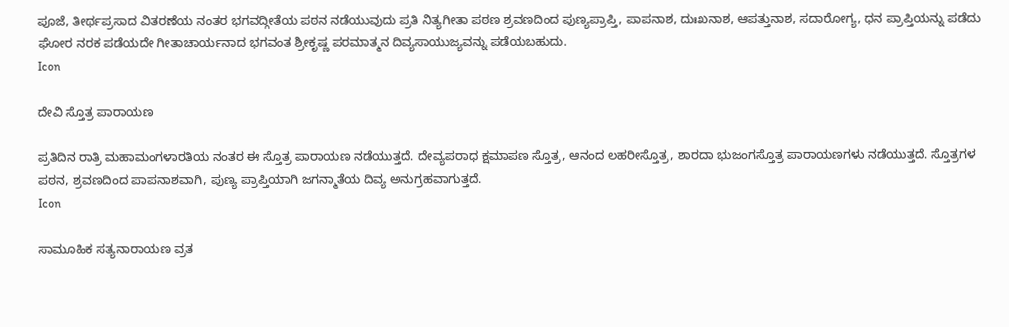ಪೂಜೆ, ತೀರ್ಥಪ್ರಸಾದ ವಿತರಣೆಯ ನಂತರ ಭಗವದ್ಗೀತೆಯ ಪಠನ ನಡೆಯುವುದು ಪ್ರತಿ ನಿತ್ಯಗೀತಾ ಪಠಣ ಶ್ರವಣದಿಂದ ಪುಣ್ಯಪ್ರಾಪ್ತಿ, ಪಾಪನಾಶ, ದುಃಖನಾಶ, ಆಪತ್ತುನಾಶ, ಸದಾರೋಗ್ಯ, ಧನ ಪ್ರಾಪ್ತಿಯನ್ನು ಪಡೆದು ಘೋರ ನರಕ ಪಡೆಯದೇ ಗೀತಾಚಾರ್ಯನಾದ ಭಗವಂತ ಶ್ರೀಕೃಷ್ಣ ಪರಮಾತ್ಮನ ದಿವ್ಯಸಾಯುಜ್ಯವನ್ನು ಪಡೆಯಬಹುದು.
Icon

ದೇವಿ ಸ್ತೊತ್ರ ಪಾರಾಯಣ

ಪ್ರತಿದಿನ ರಾತ್ರಿ ಮಹಾಮಂಗಳಾರತಿಯ ನಂತರ ಈ ಸ್ತೊತ್ರ ಪಾರಾಯಣ ನಡೆಯುತ್ತದೆ. ದೇವ್ಯಪರಾಧ ಕ್ಷಮಾಪಣ ಸ್ತೊತ್ರ, ಆನಂದ ಲಹರೀಸ್ತೊತ್ರ, ಶಾರದಾ ಭುಜಂಗಸ್ತೊತ್ರ ಪಾರಾಯಣಗಳು ನಡೆಯುತ್ತದೆ. ಸ್ತೊತ್ರಗಳ ಪಠನ, ಶ್ರವಣದಿಂದ ಪಾಪನಾಶವಾಗಿ, ಪುಣ್ಯ ಪ್ರಾಪ್ತಿಯಾಗಿ ಜಗನ್ಮಾತೆಯ ದಿವ್ಯ ಅನುಗ್ರಹವಾಗುತ್ತದೆ.
Icon

ಸಾಮೂಹಿಕ ಸತ್ಯನಾರಾಯಣ ವ್ರತ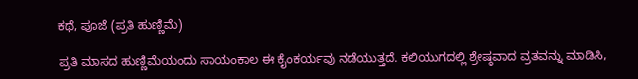ಕಥೆ, ಪೂಜೆ (ಪ್ರತಿ ಹುಣ್ಣಿಮೆ)

ಪ್ರತಿ ಮಾಸದ ಹುಣ್ಣಿಮೆಯಂದು ಸಾಯಂಕಾಲ ಈ ಕೈಂಕರ್ಯವು ನಡೆಯುತ್ತದೆ. ಕಲಿಯುಗದಲ್ಲಿ ಶ್ರೇಷ್ಠವಾದ ವ್ರತವನ್ನು ಮಾಡಿಸಿ,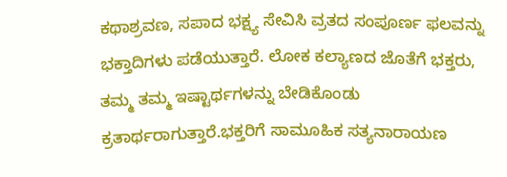ಕಥಾಶ್ರವಣ, ಸಪಾದ ಭಕ್ಷ್ಯ ಸೇವಿಸಿ ವ್ರತದ ಸಂಪೂರ್ಣ ಫಲವನ್ನು ಭಕ್ತಾದಿಗಳು ಪಡೆಯುತ್ತಾರೆ. ಲೋಕ ಕಲ್ಯಾಣದ ಜೊತೆಗೆ ಭಕ್ತರು, ತಮ್ಮ ತಮ್ಮ ಇಷ್ಟಾರ್ಥಗಳನ್ನು ಬೇಡಿಕೊಂಡು ಕ್ರತಾರ್ಥರಾಗುತ್ತಾರೆ.ಭಕ್ತರಿಗೆ ಸಾಮೂಹಿಕ ಸತ್ಯನಾರಾಯಣ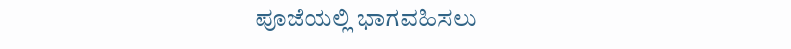ಪೂಜೆಯಲ್ಲಿ ಭಾಗವಹಿಸಲು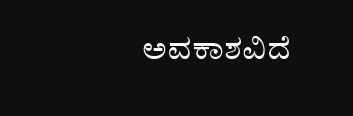ಅವಕಾಶವಿದೆ